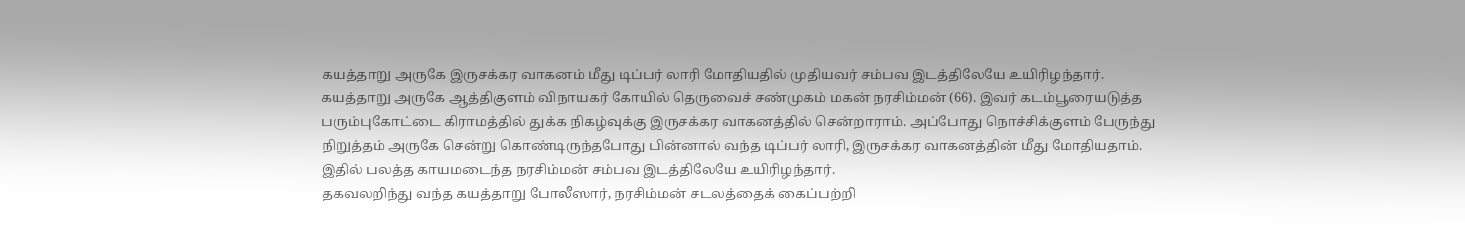கயத்தாறு அருகே இருசக்கர வாகனம் மீது டிப்பர் லாரி மோதியதில் முதியவர் சம்பவ இடத்திலேயே உயிரிழந்தார்.
கயத்தாறு அருகே ஆத்திகுளம் விநாயகர் கோயில் தெருவைச் சண்முகம் மகன் நரசிம்மன் (66). இவர் கடம்பூரையடுத்த பரும்புகோட்டை கிராமத்தில் துக்க நிகழ்வுக்கு இருசக்கர வாகனத்தில் சென்றாராம். அப்போது நொச்சிக்குளம் பேருந்து நிறுத்தம் அருகே சென்று கொண்டிருந்தபோது பின்னால் வந்த டிப்பர் லாரி, இருசக்கர வாகனத்தின் மீது மோதியதாம். இதில் பலத்த காயமடைந்த நரசிம்மன் சம்பவ இடத்திலேயே உயிரிழந்தார்.
தகவலறிந்து வந்த கயத்தாறு போலீஸார், நரசிம்மன் சடலத்தைக் கைப்பற்றி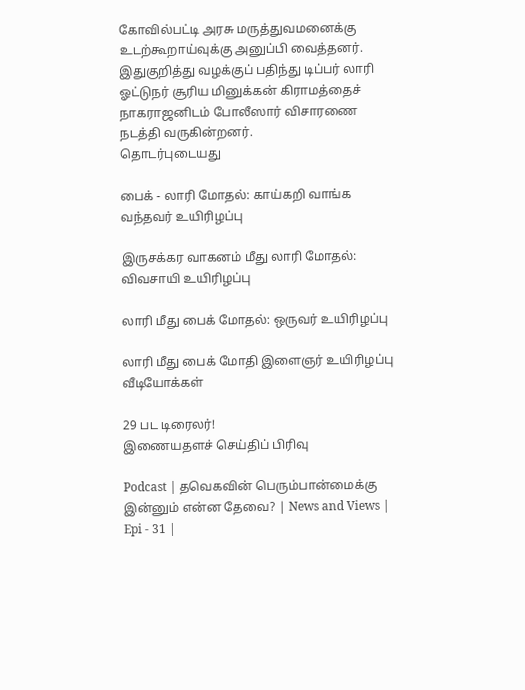கோவில்பட்டி அரசு மருத்துவமனைக்கு உடற்கூறாய்வுக்கு அனுப்பி வைத்தனர். இதுகுறித்து வழக்குப் பதிந்து டிப்பர் லாரி ஓட்டுநர் சூரிய மினுக்கன் கிராமத்தைச் நாகராஜனிடம் போலீஸார் விசாரணை நடத்தி வருகின்றனர்.
தொடர்புடையது

பைக் - லாரி மோதல்: காய்கறி வாங்க வந்தவர் உயிரிழப்பு

இருசக்கர வாகனம் மீது லாரி மோதல்: விவசாயி உயிரிழப்பு

லாரி மீது பைக் மோதல்: ஒருவர் உயிரிழப்பு

லாரி மீது பைக் மோதி இளைஞர் உயிரிழப்பு
வீடியோக்கள்

29 பட டிரைலர்!
இணையதளச் செய்திப் பிரிவு

Podcast | தவெகவின் பெரும்பான்மைக்கு இன்னும் என்ன தேவை? | News and Views | Epi - 31 |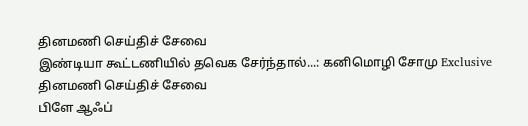தினமணி செய்திச் சேவை
இண்டியா கூட்டணியில் தவெக சேர்ந்தால்...: கனிமொழி சோமு Exclusive
தினமணி செய்திச் சேவை
பிளே ஆஃப்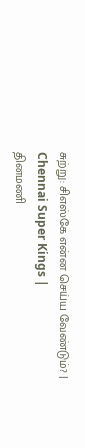சுற்று: சிஎஸ்கே என்ன செய்ய வேண்டும்? | Chennai Super Kings |
தினமணி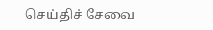செய்திச் சேவை